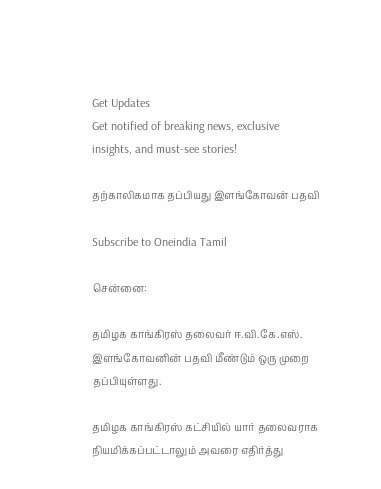Get Updates
Get notified of breaking news, exclusive insights, and must-see stories!

தற்காலிகமாக தப்பியது இளங்கோவன் பதவி

Subscribe to Oneindia Tamil

சென்னை:

தமிழக காங்கிரஸ் தலைவர் ஈ.வி.கே.எஸ். இளங்கோவனின் பதவி மீண்டும் ஒரு முறை தப்பியுள்ளது.

தமிழக காங்கிரஸ் கட்சியில் யார் தலைவராக நியமிக்கப்பட்டாலும் அவரை எதிர்த்து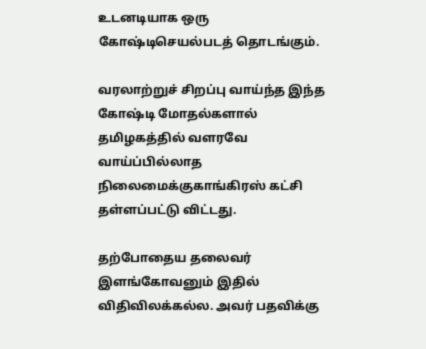உடனடியாக ஒரு கோஷ்டிசெயல்படத் தொடங்கும்.

வரலாற்றுச் சிறப்பு வாய்ந்த இந்த கோஷ்டி மோதல்களால் தமிழகத்தில் வளரவே வாய்ப்பில்லாத நிலைமைக்குகாங்கிரஸ் கட்சி தள்ளப்பட்டு விட்டது.

தற்போதைய தலைவர் இளங்கோவனும் இதில் விதிவிலக்கல்ல. அவர் பதவிக்கு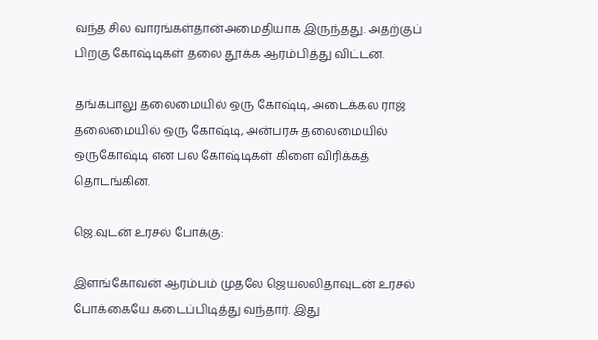வந்த சில வாரங்கள்தான்அமைதியாக இருந்தது. அதற்குப் பிறகு கோஷ்டிகள் தலை தூக்க ஆரம்பித்து விட்டன.

தங்கபாலு தலைமையில் ஒரு கோஷ்டி, அடைக்கல ராஜ் தலைமையில் ஒரு கோஷ்டி, அன்பரசு தலைமையில் ஒருகோஷ்டி என பல கோஷ்டிகள் கிளை விரிக்கத் தொடங்கின.

ஜெ.வுடன் உரசல் போக்கு:

இளங்கோவன் ஆரம்பம் முதலே ஜெயலலிதாவுடன் உரசல் போக்கையே கடைப்பிடித்து வந்தார். இது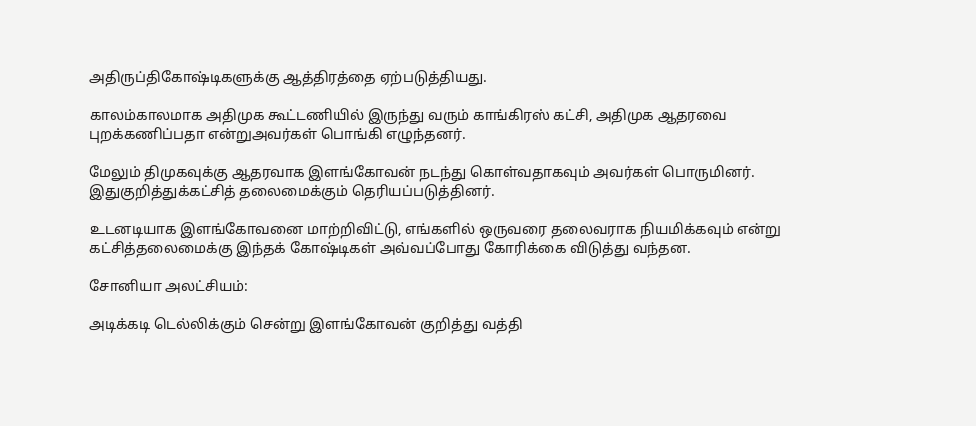அதிருப்திகோஷ்டிகளுக்கு ஆத்திரத்தை ஏற்படுத்தியது.

காலம்காலமாக அதிமுக கூட்டணியில் இருந்து வரும் காங்கிரஸ் கட்சி, அதிமுக ஆதரவை புறக்கணிப்பதா என்றுஅவர்கள் பொங்கி எழுந்தனர்.

மேலும் திமுகவுக்கு ஆதரவாக இளங்கோவன் நடந்து கொள்வதாகவும் அவர்கள் பொருமினர். இதுகுறித்துக்கட்சித் தலைமைக்கும் தெரியப்படுத்தினர்.

உடனடியாக இளங்கோவனை மாற்றிவிட்டு, எங்களில் ஒருவரை தலைவராக நியமிக்கவும் என்று கட்சித்தலைமைக்கு இந்தக் கோஷ்டிகள் அவ்வப்போது கோரிக்கை விடுத்து வந்தன.

சோனியா அலட்சியம்:

அடிக்கடி டெல்லிக்கும் சென்று இளங்கோவன் குறித்து வத்தி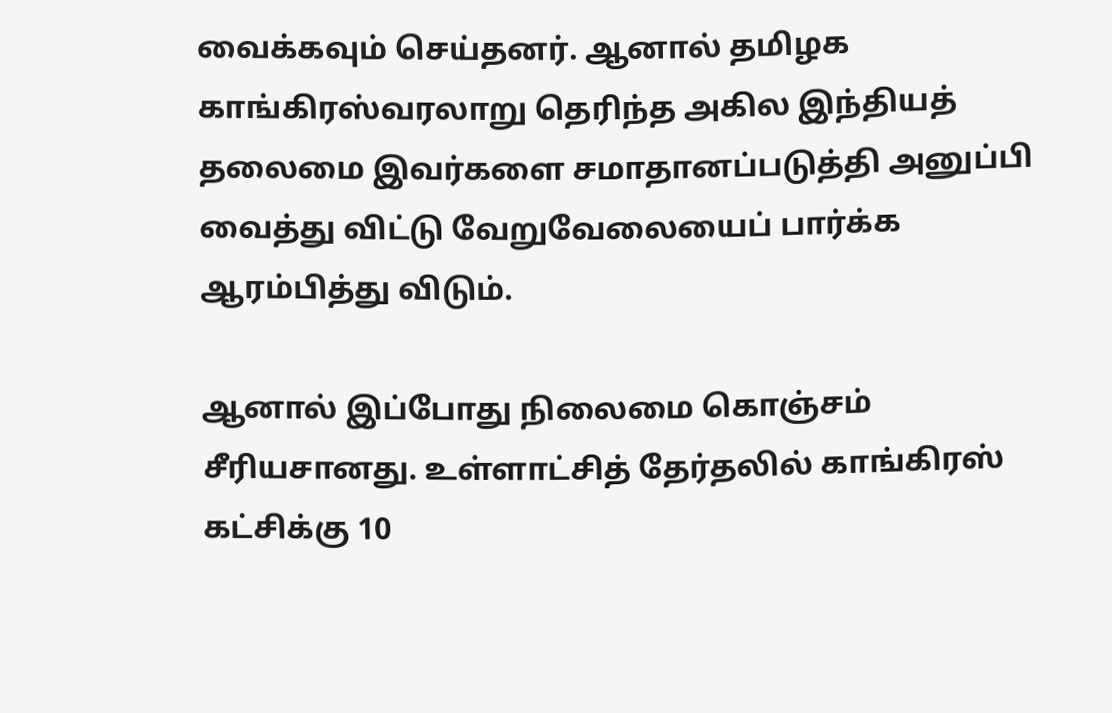வைக்கவும் செய்தனர். ஆனால் தமிழக காங்கிரஸ்வரலாறு தெரிந்த அகில இந்தியத் தலைமை இவர்களை சமாதானப்படுத்தி அனுப்பி வைத்து விட்டு வேறுவேலையைப் பார்க்க ஆரம்பித்து விடும்.

ஆனால் இப்போது நிலைமை கொஞ்சம் சீரியசானது. உள்ளாட்சித் தேர்தலில் காங்கிரஸ் கட்சிக்கு 10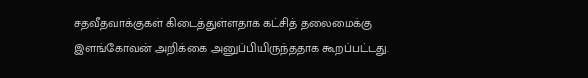சதவீதவாக்குகள் கிடைத்துள்ளதாக கட்சித் தலைமைக்கு இளங்கோவன் அறிக்கை அனுப்பியிருந்ததாக கூறப்பட்டது.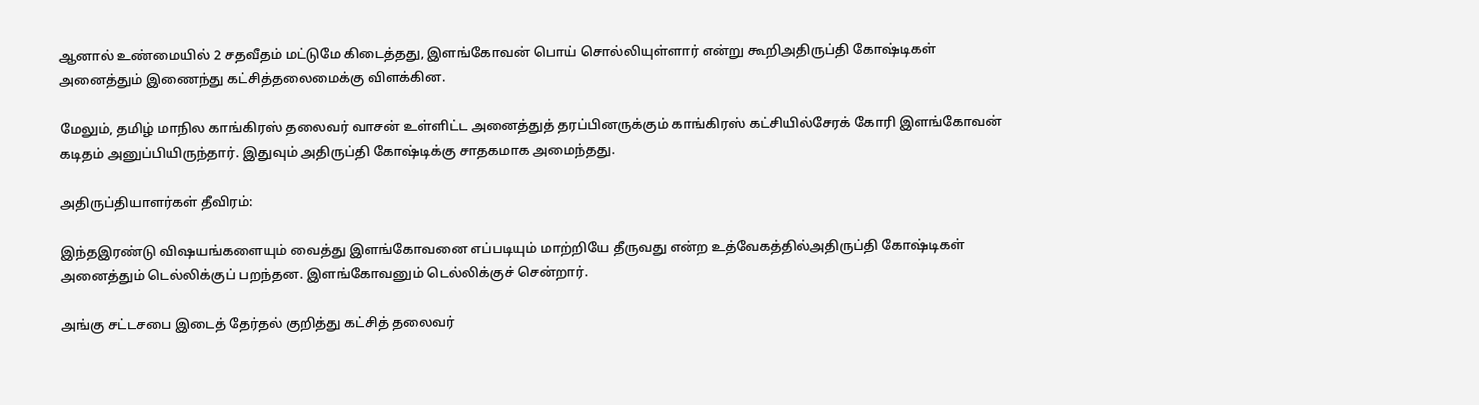ஆனால் உண்மையில் 2 சதவீதம் மட்டுமே கிடைத்தது, இளங்கோவன் பொய் சொல்லியுள்ளார் என்று கூறிஅதிருப்தி கோஷ்டிகள் அனைத்தும் இணைந்து கட்சித்தலைமைக்கு விளக்கின.

மேலும், தமிழ் மாநில காங்கிரஸ் தலைவர் வாசன் உள்ளிட்ட அனைத்துத் தரப்பினருக்கும் காங்கிரஸ் கட்சியில்சேரக் கோரி இளங்கோவன் கடிதம் அனுப்பியிருந்தார். இதுவும் அதிருப்தி கோஷ்டிக்கு சாதகமாக அமைந்தது.

அதிருப்தியாளர்கள் தீவிரம்:

இந்தஇரண்டு விஷயங்களையும் வைத்து இளங்கோவனை எப்படியும் மாற்றியே தீருவது என்ற உத்வேகத்தில்அதிருப்தி கோஷ்டிகள் அனைத்தும் டெல்லிக்குப் பறந்தன. இளங்கோவனும் டெல்லிக்குச் சென்றார்.

அங்கு சட்டசபை இடைத் தேர்தல் குறித்து கட்சித் தலைவர்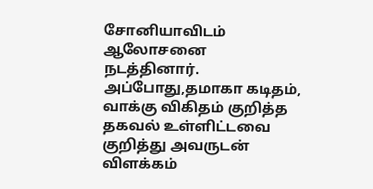சோனியாவிடம் ஆலோசனை நடத்தினார். அப்போது,தமாகா கடிதம், வாக்கு விகிதம் குறித்த தகவல் உள்ளிட்டவை குறித்து அவருடன் விளக்கம்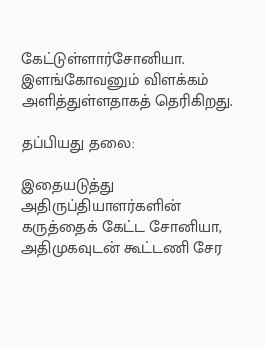கேட்டுள்ளார்சோனியா. இளங்கோவனும் விளக்கம் அளித்துள்ளதாகத் தெரிகிறது.

தப்பியது தலை:

இதையடுத்து அதிருப்தியாளர்களின் கருத்தைக் கேட்ட சோனியா, அதிமுகவுடன் கூட்டணி சேர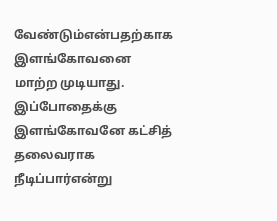வேண்டும்என்பதற்காக இளங்கோவனை மாற்ற முடியாது. இப்போதைக்கு இளங்கோவனே கட்சித் தலைவராக நீடிப்பார்என்று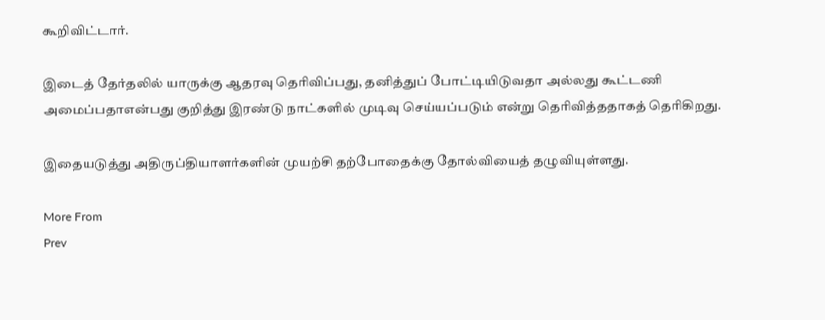கூறிவிட்டார்.

இடைத் தேர்தலில் யாருக்கு ஆதரவு தெரிவிப்பது, தனித்துப் போட்டியிடுவதா அல்லது கூட்டணி அமைப்பதாஎன்பது குறித்து இரண்டு நாட்களில் முடிவு செய்யப்படும் என்று தெரிவித்ததாகத் தெரிகிறது.

இதையடுத்து அதிருப்தியாளர்களின் முயற்சி தற்போதைக்கு தோல்வியைத் தழுவியுள்ளது.

More From
Prev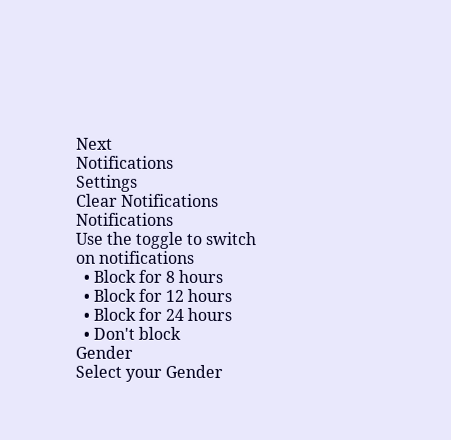Next
Notifications
Settings
Clear Notifications
Notifications
Use the toggle to switch on notifications
  • Block for 8 hours
  • Block for 12 hours
  • Block for 24 hours
  • Don't block
Gender
Select your Gender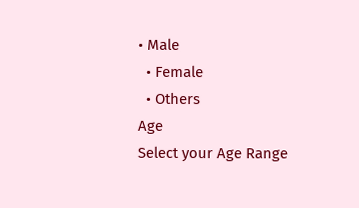• Male
  • Female
  • Others
Age
Select your Age Range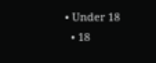• Under 18
  • 18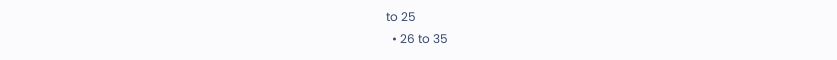to 25
  • 26 to 35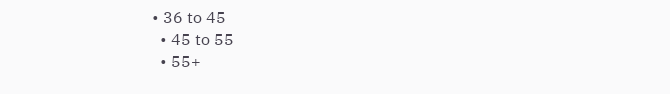• 36 to 45
  • 45 to 55
  • 55+